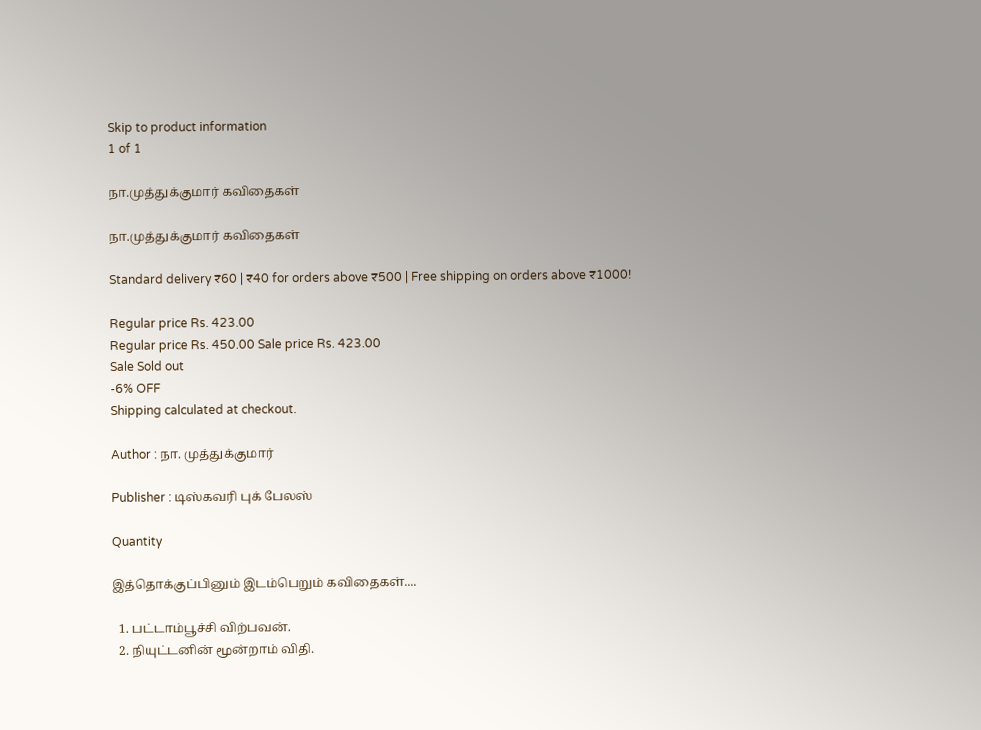Skip to product information
1 of 1

நா.முத்துக்குமார் கவிதைகள்

நா.முத்துக்குமார் கவிதைகள்

Standard delivery ₹60 | ₹40 for orders above ₹500 | Free shipping on orders above ₹1000!

Regular price Rs. 423.00
Regular price Rs. 450.00 Sale price Rs. 423.00
Sale Sold out
-6% OFF
Shipping calculated at checkout.

Author : நா. முத்துக்குமார்

Publisher : டிஸ்கவரி புக் பேலஸ்

Quantity

இத்தொக்குப்பினும் இடம்பெறும் கவிதைகள்....

  1. பட்டாம்பூச்சி விற்பவன்.
  2. நியுட்டனின் மூன்றாம் விதி.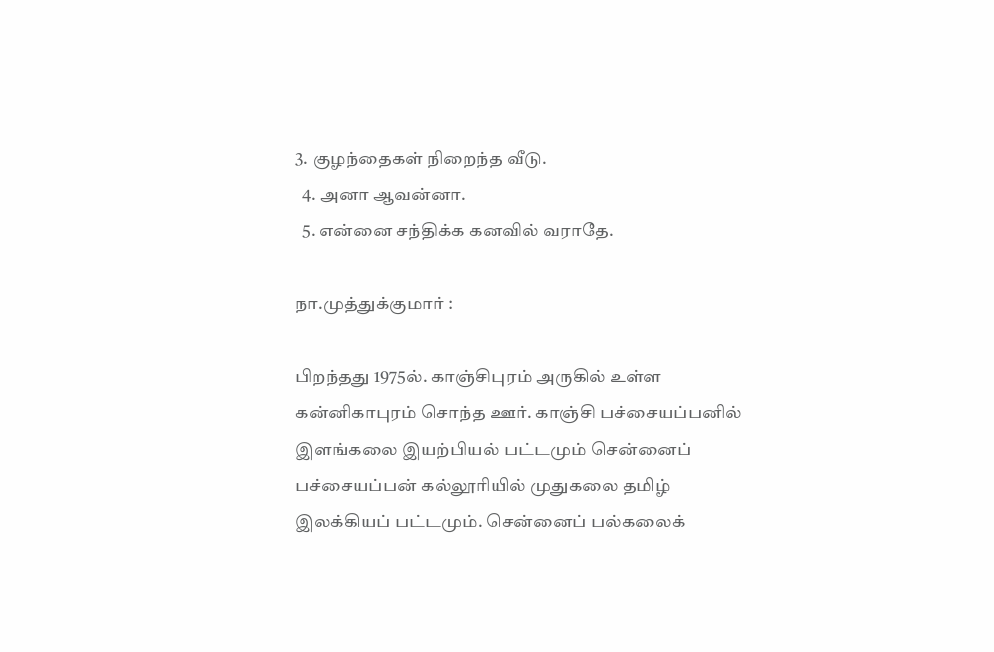3. குழந்தைகள் நிறைந்த வீடு.
  4. அனா ஆவன்னா.
  5. என்னை சந்திக்க கனவில் வராதே.

நா.முத்துக்குமார் :

பிறந்தது 1975ல். காஞ்சிபுரம் அருகில் உள்ள கன்னிகாபுரம் சொந்த ஊர். காஞ்சி பச்சையப்பனில் இளங்கலை இயற்பியல் பட்டமும் சென்னைப் பச்சையப்பன் கல்லூரியில் முதுகலை தமிழ் இலக்கியப் பட்டமும். சென்னைப் பல்கலைக்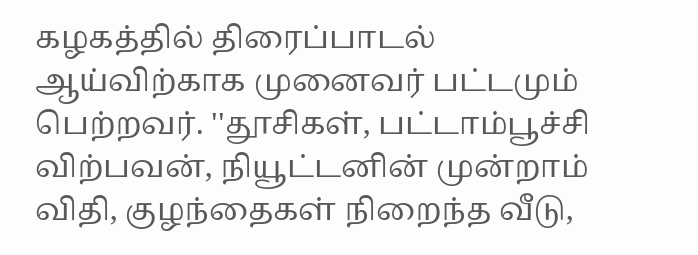கழகத்தில் திரைப்பாடல் ஆய்விற்காக முனைவர் பட்டமும் பெற்றவர். ''தூசிகள், பட்டாம்பூச்சி விற்பவன், நியூட்டனின் முன்றாம் விதி, குழந்தைகள் நிறைந்த வீடு,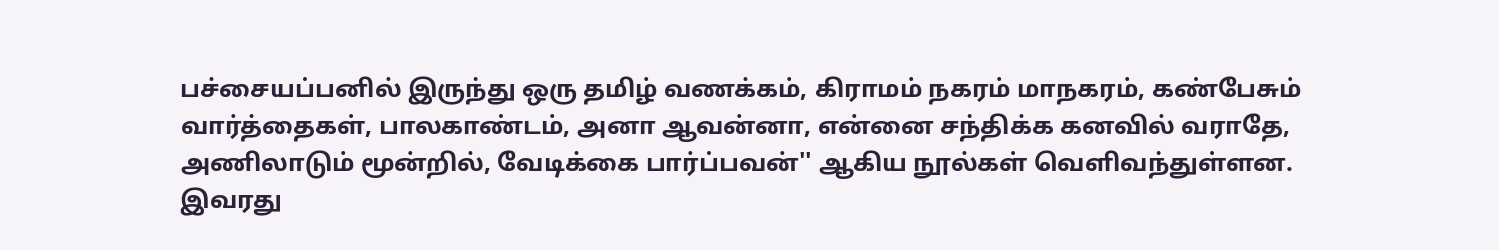பச்சையப்பனில் இருந்து ஒரு தமிழ் வணக்கம், கிராமம் நகரம் மாநகரம், கண்பேசும் வார்த்தைகள், பாலகாண்டம், அனா ஆவன்னா, என்னை சந்திக்க கனவில் வராதே, அணிலாடும் மூன்றில், வேடிக்கை பார்ப்பவன்'' ஆகிய நூல்கள் வெளிவந்துள்ளன. இவரது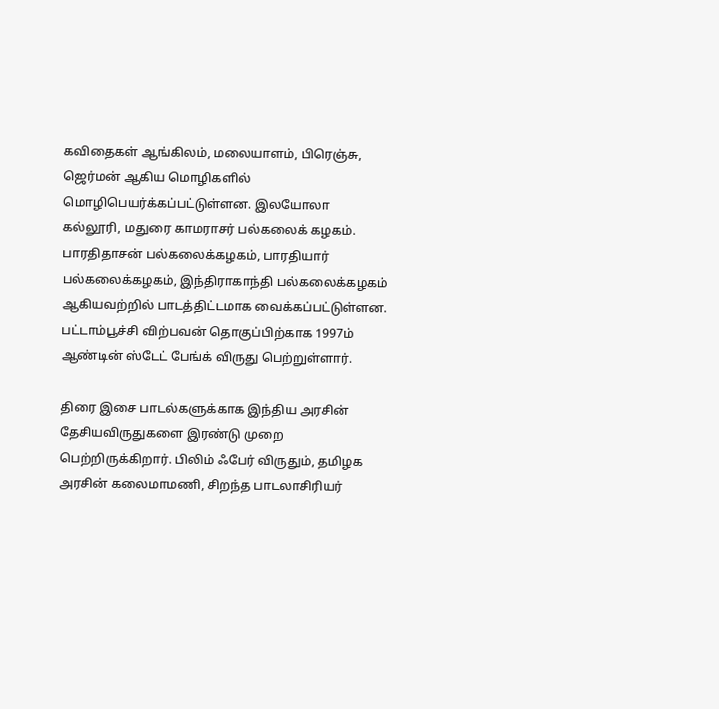கவிதைகள் ஆங்கிலம், மலையாளம், பிரெஞ்சு, ஜெர்மன் ஆகிய மொழிகளில் மொழிபெயர்க்கப்பட்டுள்ளன. இலயோலா கல்லூரி, மதுரை காமராசர் பல்கலைக் கழகம். பாரதிதாசன் பல்கலைக்கழகம், பாரதியார் பல்கலைக்கழகம், இந்திராகாந்தி பல்கலைக்கழகம் ஆகியவற்றில் பாடத்திட்டமாக வைக்கப்பட்டுள்ளன. பட்டாம்பூச்சி விற்பவன் தொகுப்பிற்காக 1997ம் ஆண்டின் ஸ்டேட் பேங்க் விருது பெற்றுள்ளார்.

திரை இசை பாடல்களுக்காக இந்திய அரசின் தேசியவிருதுகளை இரண்டு முறை பெற்றிருக்கிறார். பிலிம் ஃபேர் விருதும், தமிழக அரசின் கலைமாமணி, சிறந்த பாடலாசிரியர்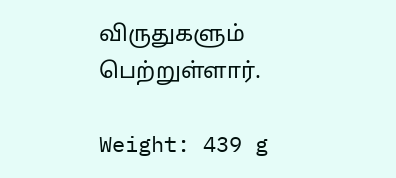விருதுகளும் பெற்றுள்ளார்.

Weight: 439 g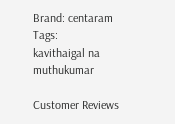Brand: centaram
Tags:
kavithaigal na muthukumar

Customer Reviews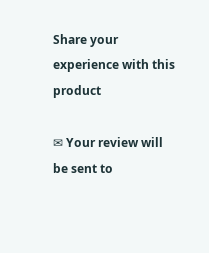Share your experience with this product

✉ Your review will be sent to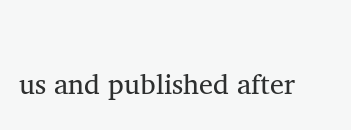us and published after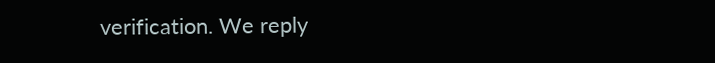verification. We reply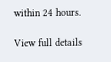within 24 hours.

View full details